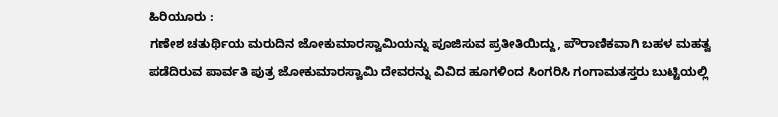ಹಿರಿಯೂರು :
ಗಣೇಶ ಚತುರ್ಥಿಯ ಮರುದಿನ ಜೋಕುಮಾರಸ್ವಾಮಿಯನ್ನು ಪೂಜಿಸುವ ಪ್ರತೀತಿಯಿದ್ದು, ಪೌರಾಣಿಕವಾಗಿ ಬಹಳ ಮಹತ್ವ ಪಡೆದಿರುವ ಪಾರ್ವತಿ ಪುತ್ರ ಜೋಕುಮಾರಸ್ವಾಮಿ ದೇವರನ್ನು ವಿವಿದ ಹೂಗಳಿಂದ ಸಿಂಗರಿಸಿ ಗಂಗಾಮತಸ್ತರು ಬುಟ್ಟಿಯಲ್ಲಿ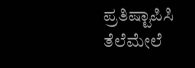ಪ್ರತಿಷ್ಟಾಪಿಸಿ ತೆಲೆಮೇಲೆ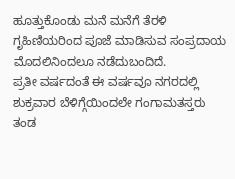ಹೂತ್ತುಕೊಂಡು ಮನೆ ಮನೆಗೆ ತೆರಳಿ ಗೃಹಿಣಿಯರಿಂದ ಪೂಜೆ ಮಾಡಿಸುವ ಸಂಪ್ರದಾಯ ಮೊದಲಿನಿಂದಲೂ ನಡೆದುಬಂದಿದೆ.
ಪ್ರತೀ ವರ್ಷದಂತೆ ಈ ವರ್ಷವೂ ನಗರದಲ್ಲಿ ಶುಕ್ರವಾರ ಬೆಳಿಗ್ಗೆಯಿಂದಲೇ ಗಂಗಾಮತಸ್ತರು ತಂಡ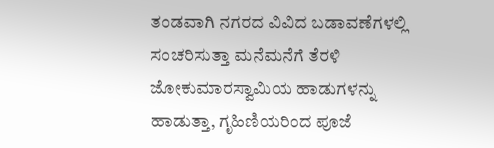ತಂಡವಾಗಿ ನಗರದ ವಿವಿದ ಬಡಾವಣೆಗಳಲ್ಲಿ ಸಂಚರಿಸುತ್ತಾ ಮನೆಮನೆಗೆ ತೆರಳಿ ಜೋಕುಮಾರಸ್ವಾಮಿಯ ಹಾಡುಗಳನ್ನು ಹಾಡುತ್ತಾ, ಗೃಹಿಣಿಯರಿಂದ ಪೂಜೆ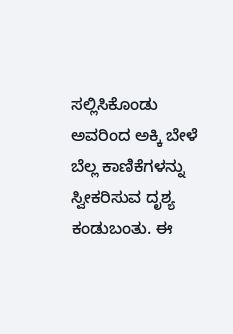ಸಲ್ಲಿಸಿಕೊಂಡು ಅವರಿಂದ ಅಕ್ಕಿ ಬೇಳೆ ಬೆಲ್ಲ ಕಾಣಿಕೆಗಳನ್ನು ಸ್ವೀಕರಿಸುವ ದೃಶ್ಯ ಕಂಡುಬಂತು. ಈ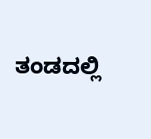ತಂಡದಲ್ಲಿ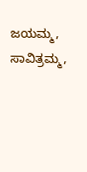ಜಯಮ್ಮ, ಸಾವಿತ್ರಮ್ಮ,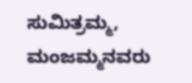ಸುಮಿತ್ರಮ್ಮ, ಮಂಜಮ್ಮನವರು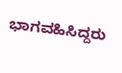ಭಾಗವಹಿಸಿದ್ದರು